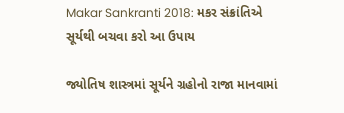Makar Sankranti 2018: મકર સંક્રાંતિએ સૂર્યથી બચવા કરો આ ઉપાય

જ્યોતિષ શાસ્ત્રમાં સૂર્યને ગ્રહોનો રાજા માનવામાં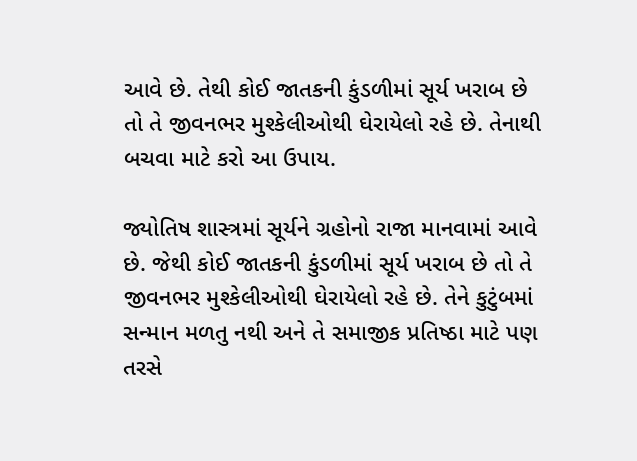આવે છે. તેથી કોઈ જાતકની કુંડળીમાં સૂર્ય ખરાબ છે તો તે જીવનભર મુશ્કેલીઓથી ઘેરાયેલો રહે છે. તેનાથી બચવા માટે કરો આ ઉપાય.

જ્યોતિષ શાસ્ત્રમાં સૂર્યને ગ્રહોનો રાજા માનવામાં આવે છે. જેથી કોઈ જાતકની કુંડળીમાં સૂર્ય ખરાબ છે તો તે જીવનભર મુશ્કેલીઓથી ઘેરાયેલો રહે છે. તેને કુટુંબમાં સન્માન મળતુ નથી અને તે સમાજીક પ્રતિષ્ઠા માટે પણ તરસે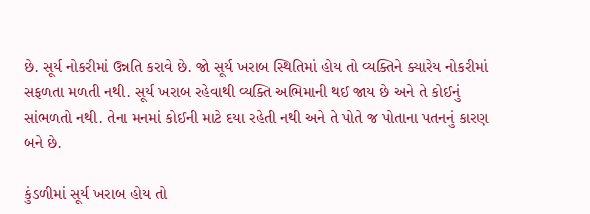છે. સૂર્ય નોકરીમાં ઉન્નતિ કરાવે છે. જો સૂર્ય ખરાબ સ્થિતિમાં હોય તો વ્યક્તિને ક્યારેય નોકરીમાં સફળતા મળતી નથી. સૂર્ય ખરાબ રહેવાથી વ્યક્તિ અભિમાની થઈ જાય છે અને તે કોઈનું સાંભળતો નથી. તેના મનમાં કોઈની માટે દયા રહેતી નથી અને તે પોતે જ પોતાના પતનનું કારણ બને છે.

કુંડળીમાં સૂર્ય ખરાબ હોય તો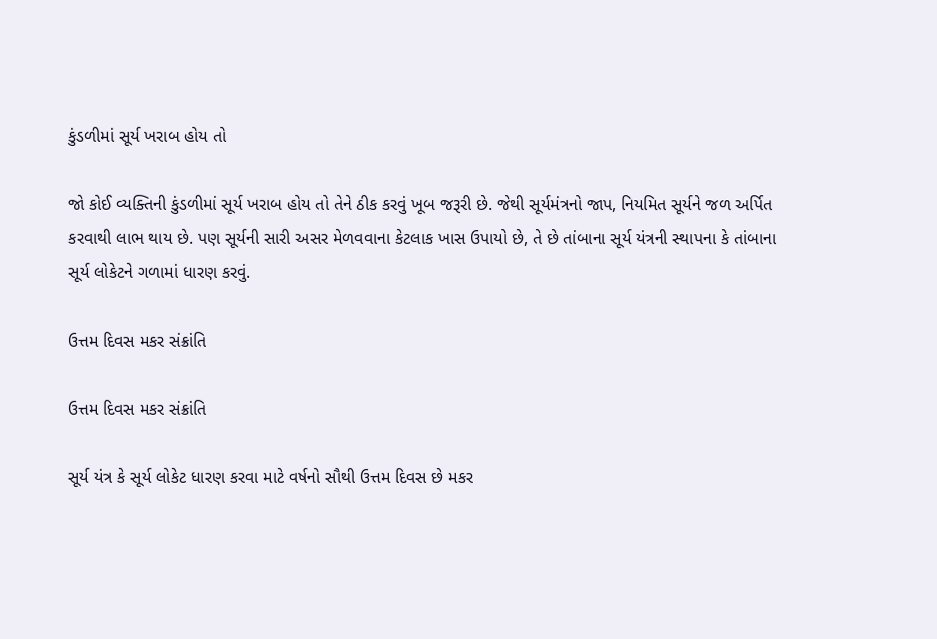કુંડળીમાં સૂર્ય ખરાબ હોય તો

જો કોઈ વ્યક્તિની કુંડળીમાં સૂર્ય ખરાબ હોય તો તેને ઠીક કરવું ખૂબ જરૂરી છે. જેથી સૂર્યમંત્રનો જાપ, નિયમિત સૂર્યને જળ અર્પિત કરવાથી લાભ થાય છે. પણ સૂર્યની સારી અસર મેળવવાના કેટલાક ખાસ ઉપાયો છે, તે છે તાંબાના સૂર્ય યંત્રની સ્થાપના કે તાંબાના સૂર્ય લોકેટને ગળામાં ધારણ કરવું.

ઉત્તમ દિવસ મકર સંક્રાંતિ

ઉત્તમ દિવસ મકર સંક્રાંતિ

સૂર્ય યંત્ર કે સૂર્ય લોકેટ ધારણ કરવા માટે વર્ષનો સૌથી ઉત્તમ દિવસ છે મકર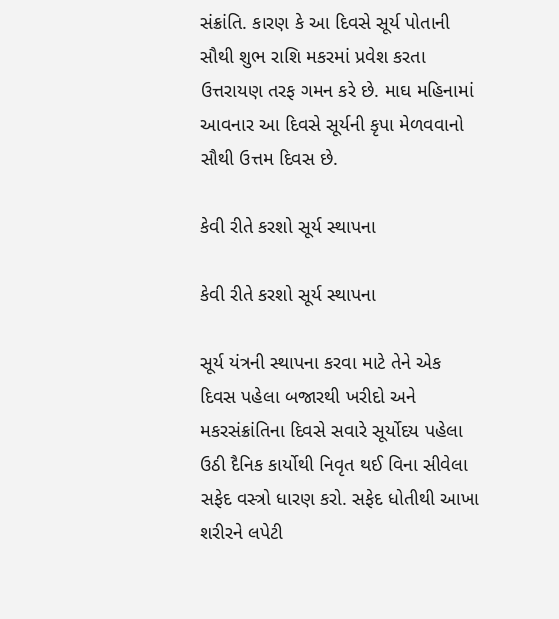સંક્રાંતિ. કારણ કે આ દિવસે સૂર્ય પોતાની સૌથી શુભ રાશિ મકરમાં પ્રવેશ કરતા ઉત્તરાયણ તરફ ગમન કરે છે. માઘ મહિનામાં આવનાર આ દિવસે સૂર્યની કૃપા મેળવવાનો સૌથી ઉત્તમ દિવસ છે.

કેવી રીતે કરશો સૂર્ય સ્થાપના

કેવી રીતે કરશો સૂર્ય સ્થાપના

સૂર્ય યંત્રની સ્થાપના કરવા માટે તેને એક દિવસ પહેલા બજારથી ખરીદો અને મકરસંક્રાંતિના દિવસે સવારે સૂર્યોદય પહેલા ઉઠી દૈનિક કાર્યોથી નિવૃત થઈ વિના સીવેલા સફેદ વસ્ત્રો ધારણ કરો. સફેદ ધોતીથી આખા શરીરને લપેટી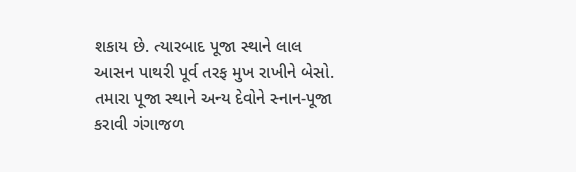શકાય છે. ત્યારબાદ પૂજા સ્થાને લાલ આસન પાથરી પૂર્વ તરફ મુખ રાખીને બેસો. તમારા પૂજા સ્થાને અન્ય દેવોને સ્નાન-પૂજા કરાવી ગંગાજળ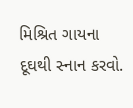મિશ્રિત ગાયના દૂઘથી સ્નાન કરવો.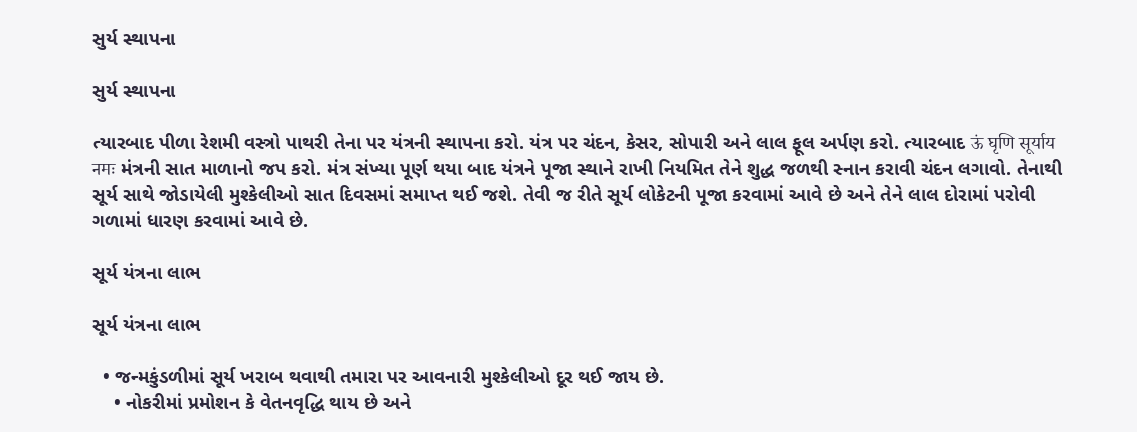સુર્ય સ્થાપના

સુર્ય સ્થાપના

ત્યારબાદ પીળા રેશમી વસ્ત્રો પાથરી તેના પર યંત્રની સ્થાપના કરો. યંત્ર પર ચંદન, કેસર, સોપારી અને લાલ ફૂલ અર્પણ કરો. ત્યારબાદ ऊं घृणि सूर्याय नमः મંત્રની સાત માળાનો જપ કરો. મંત્ર સંખ્યા પૂર્ણ થયા બાદ યંત્રને પૂજા સ્થાને રાખી નિયમિત તેને શુદ્ધ જળથી સ્નાન કરાવી ચંદન લગાવો. તેનાથી સૂર્ય સાથે જોડાયેલી મુશ્કેલીઓ સાત દિવસમાં સમાપ્ત થઈ જશે. તેવી જ રીતે સૂર્ય લોકેટની પૂજા કરવામાં આવે છે અને તેને લાલ દોરામાં પરોવી ગળામાં ધારણ કરવામાં આવે છે.

સૂર્ય યંત્રના લાભ

સૂર્ય યંત્રના લાભ

  • જન્મકુંડળીમાં સૂર્ય ખરાબ થવાથી તમારા પર આવનારી મુશ્કેલીઓ દૂર થઈ જાય છે.
    • નોકરીમાં પ્રમોશન કે વેતનવૃદ્ધિ થાય છે અને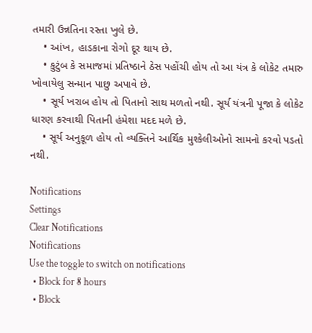તમારી ઉન્નતિના રસ્તા ખુલે છે.
    • આંખ, હાડકાના રોગો દૂર થાય છે.
    • કુટુંબ કે સમાજમાં પ્રતિષ્ઠાને ઠેસ પહોંચી હોય તો આ યંત્ર કે લોકેટ તમારુ ખોવાયેલુ સન્માન પાછુ અપાવે છે.
    • સૂર્ય ખરાબ હોય તો પિતાનો સાથ મળતો નથી. સૂર્ય યંત્રની પૂજા કે લોકેટ ધારણ કરવાથી પિતાની હંમેશા મદદ મળે છે.
    • સૂર્ય અનુકૂળ હોય તો વ્યક્તિને આર્થિક મુશ્કેલીઓનો સામનો કરવો પડતો નથી.

Notifications
Settings
Clear Notifications
Notifications
Use the toggle to switch on notifications
  • Block for 8 hours
  • Block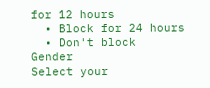for 12 hours
  • Block for 24 hours
  • Don't block
Gender
Select your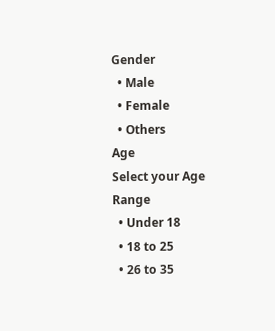Gender
  • Male
  • Female
  • Others
Age
Select your Age Range
  • Under 18
  • 18 to 25
  • 26 to 35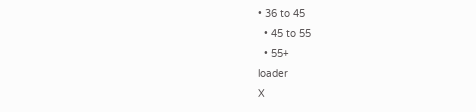• 36 to 45
  • 45 to 55
  • 55+
loader
X